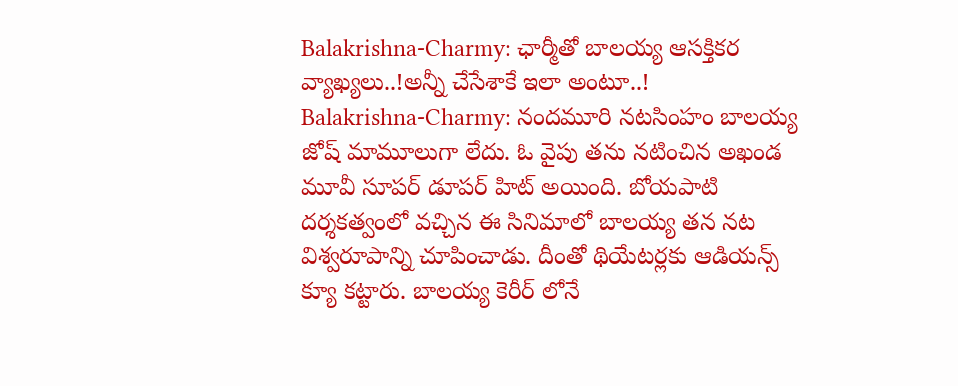Balakrishna-Charmy: ఛార్మీతో బాలయ్య ఆసక్తికర వ్యాఖ్యలు..!అన్నీ చేసేశాకే ఇలా అంటూ..!
Balakrishna-Charmy: నందమూరి నటసింహం బాలయ్య జోష్ మామూలుగా లేదు. ఓ వైపు తను నటించిన అఖండ మూవీ సూపర్ డూపర్ హిట్ అయింది. బోయపాటి దర్శకత్వంలో వచ్చిన ఈ సినిమాలో బాలయ్య తన నట విశ్వరూపాన్ని చూపించాడు. దీంతో థియేటర్లకు ఆడియన్స్ క్యూ కట్టారు. బాలయ్య కెరీర్ లోనే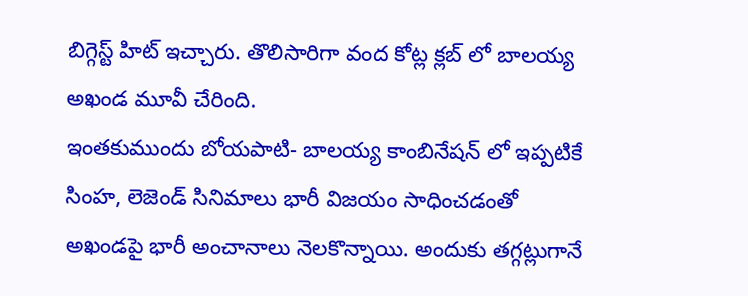బిగ్గెస్ట్ హిట్ ఇచ్చారు. తొలిసారిగా వంద కోట్ల క్లబ్ లో బాలయ్య అఖండ మూవీ చేరింది.
ఇంతకుముందు బోయపాటి- బాలయ్య కాంబినేషన్ లో ఇప్పటికే సింహ, లెజెండ్ సినిమాలు భారీ విజయం సాధించడంతో అఖండపై భారీ అంచానాలు నెలకొన్నాయి. అందుకు తగ్గట్లుగానే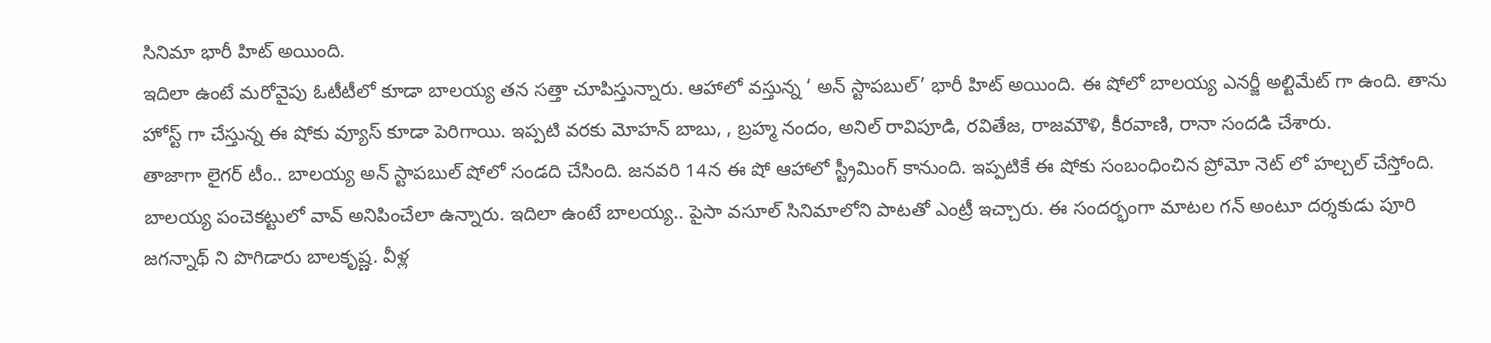సినిమా భారీ హిట్ అయింది.
ఇదిలా ఉంటే మరోవైపు ఓటీటీలో కూడా బాలయ్య తన సత్తా చూపిస్తున్నారు. ఆహాలో వస్తున్న ‘ అన్ స్టాపబుల్’ భారీ హిట్ అయింది. ఈ షోలో బాలయ్య ఎనర్జీ అల్టిమేట్ గా ఉంది. తాను హోస్ట్ గా చేస్తున్న ఈ షోకు వ్యూస్ కూడా పెరిగాయి. ఇప్పటి వరకు మోహన్ బాబు, , బ్రహ్మ నందం, అనిల్ రావిపూడి, రవితేజ, రాజమౌళి, కీరవాణి, రానా సందడి చేశారు.
తాజాగా లైగర్ టీం.. బాలయ్య అన్ స్టాపబుల్ షోలో సండది చేసింది. జనవరి 14న ఈ షో ఆహాలో స్ట్రీమింగ్ కానుంది. ఇప్పటికే ఈ షోకు సంబంధించిన ప్రోమో నెట్ లో హల్చల్ చేస్తోంది. బాలయ్య పంచెకట్టులో వావ్ అనిపించేలా ఉన్నారు. ఇదిలా ఉంటే బాలయ్య.. పైసా వసూల్ సినిమాలోని పాటతో ఎంట్రీ ఇచ్చారు. ఈ సందర్భంగా మాటల గన్ అంటూ దర్శకుడు పూరి జగన్నాథ్ ని పొగిడారు బాలకృష్ణ. వీళ్ల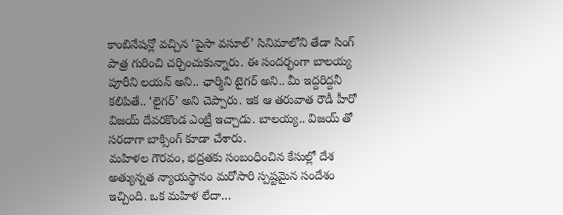కాంబినేషన్లో వచ్చిన ‘పైసా వసూల్’ సినిమాలోని తేడా సింగ్ పాత్ర గురించి చర్చించుకున్నారు. ఈ సందర్భంగా బాలయ్య పూరీని లయన్ అని.. ఛార్మిని టైగర్ అని.. మీ ఇద్దరిద్దనీ కలిపితే.. ‘లైగర్’ అని చెప్పారు. ఇక ఆ తరువాత రౌడీ హీరో విజయ్ దేవరకొండ ఎంట్రీ ఇచ్చాడు. బాలయ్య.. విజయ్ తో సరదాగా బాక్సింగ్ కూడా చేశారు.
మహిళల గౌరవం, భద్రతకు సంబంధించిన కేసుల్లో దేశ అత్యున్నత న్యాయస్థానం మరోసారి స్పష్టమైన సందేశం ఇచ్చింది. ఒక మహిళ లేదా…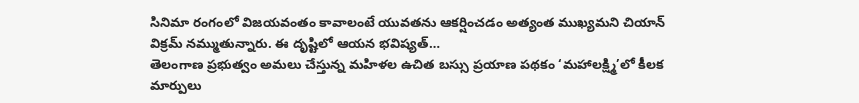సినిమా రంగంలో విజయవంతం కావాలంటే యువతను ఆకర్షించడం అత్యంత ముఖ్యమని చియాన్ విక్రమ్ నమ్ముతున్నారు. ఈ దృష్టిలో ఆయన భవిష్యత్…
తెలంగాణ ప్రభుత్వం అమలు చేస్తున్న మహిళల ఉచిత బస్సు ప్రయాణ పథకం ‘మహాలక్ష్మి’లో కీలక మార్పులు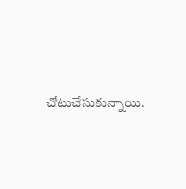చోటుచేసుకున్నాయి.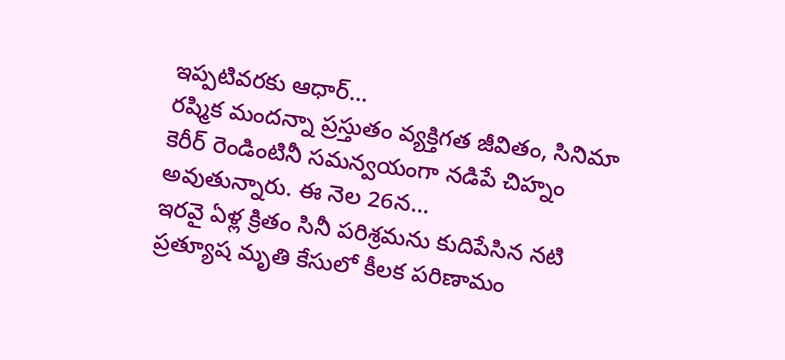ఇప్పటివరకు ఆధార్…
రష్మిక మందన్నా ప్రస్తుతం వ్యక్తిగత జీవితం, సినిమా కెరీర్ రెండింటినీ సమన్వయంగా నడిపే చిహ్నం అవుతున్నారు. ఈ నెల 26న…
ఇరవై ఏళ్ల క్రితం సినీ పరిశ్రమను కుదిపేసిన నటి ప్రత్యూష మృతి కేసులో కీలక పరిణామం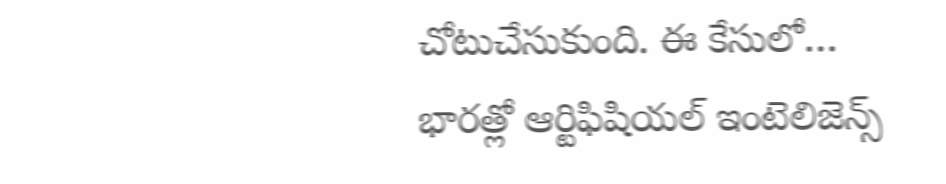చోటుచేసుకుంది. ఈ కేసులో…
భారత్లో ఆర్టిఫిషియల్ ఇంటెలిజెన్స్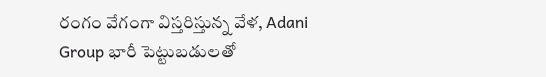రంగం వేగంగా విస్తరిస్తున్న వేళ, Adani Group భారీ పెట్టుబడులతో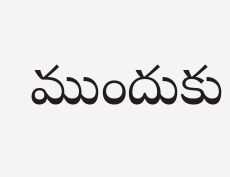ముందుకు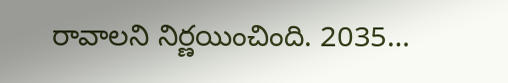రావాలని నిర్ణయించింది. 2035…